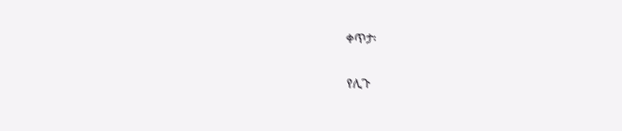ቀጥታ፡

የሊጉ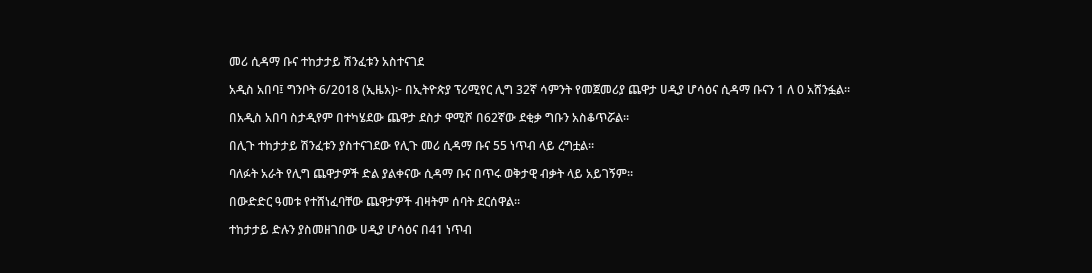መሪ ሲዳማ ቡና ተከታታይ ሽንፈቱን አስተናገደ

አዲስ አበባ፤ ግንቦት 6/2018 (ኢዜአ)፦ በኢትዮጵያ ፕሪሚየር ሊግ 32ኛ ሳምንት የመጀመሪያ ጨዋታ ሀዲያ ሆሳዕና ሲዳማ ቡናን 1 ለ 0 አሸንፏል።

በአዲስ አበባ ስታዲየም በተካሄደው ጨዋታ ደስታ ዋሚሾ በ62ኛው ደቂቃ ግቡን አስቆጥሯል።

በሊጉ ተከታታይ ሽንፈቱን ያስተናገደው የሊጉ መሪ ሲዳማ ቡና 55 ነጥብ ላይ ረግቷል።

ባለፉት አራት የሊግ ጨዋታዎች ድል ያልቀናው ሲዳማ ቡና በጥሩ ወቅታዊ ብቃት ላይ አይገኝም።

በውድድር ዓመቱ የተሸነፈባቸው ጨዋታዎች ብዛትም ሰባት ደርሰዋል።

ተከታታይ ድሉን ያስመዘገበው ሀዲያ ሆሳዕና በ41 ነጥብ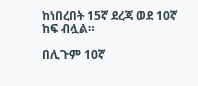ከነበረበት 15ኛ ደረጃ ወደ 10ኛ ከፍ ብሏል።

በሊጉም 10ኛ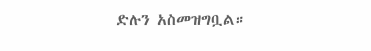ድሉን አስመዝግቧል።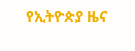የኢትዮጵያ ዜና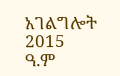አገልግሎት
2015
ዓ.ም